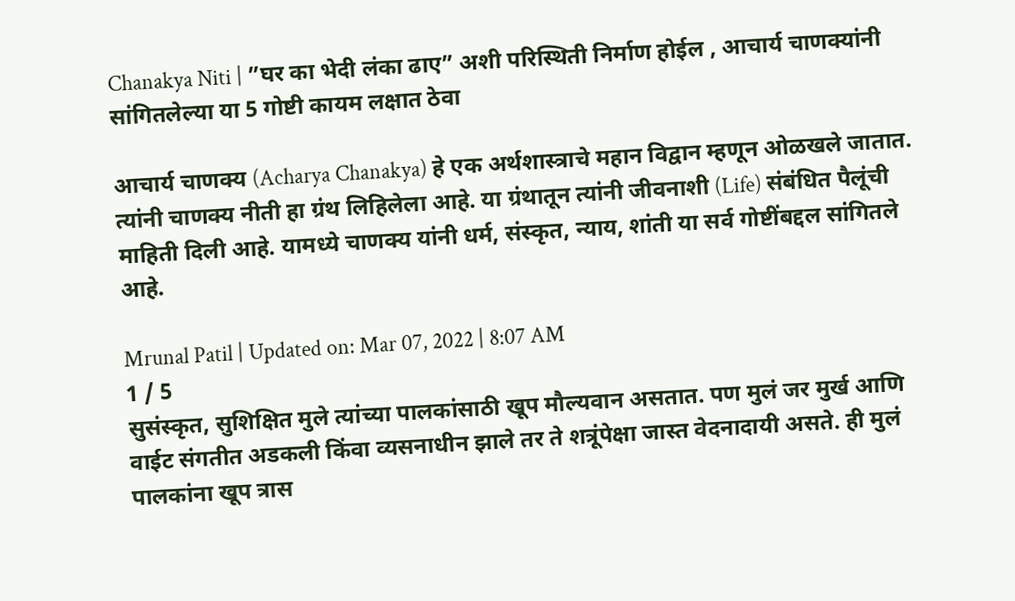Chanakya Niti | ”घर का भेदी लंका ढाए” अशी परिस्थिती निर्माण होईल , आचार्य चाणक्यांनी सांगितलेल्या या 5 गोष्टी कायम लक्षात ठेवा

आचार्य चाणक्य (Acharya Chanakya) हे एक अर्थशास्त्राचे महान विद्वान म्हणून ओळखले जातात. त्यांनी चाणक्य नीती हा ग्रंथ लिहिलेला आहे. या ग्रंथातून त्यांनी जीवनाशी (Life) संबंधित पैलूंची माहिती दिली आहे. यामध्ये चाणक्य यांनी धर्म, संस्कृत, न्याय, शांती या सर्व गोष्टींबद्दल सांगितले आहे.

Mrunal Patil | Updated on: Mar 07, 2022 | 8:07 AM
1 / 5
सुसंस्कृत, सुशिक्षित मुले त्यांच्या पालकांसाठी खूप मौल्यवान असतात. पण मुलं जर मुर्ख आणि वाईट संगतीत अडकली किंवा व्यसनाधीन झाले तर ते शत्रूंपेक्षा जास्त वेदनादायी असते. ही मुलं पालकांना खूप त्रास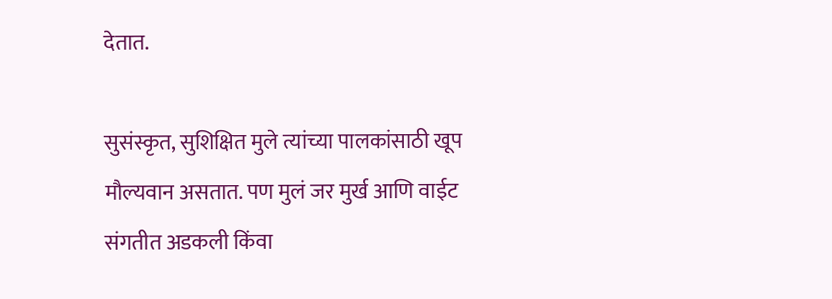देतात.

सुसंस्कृत, सुशिक्षित मुले त्यांच्या पालकांसाठी खूप मौल्यवान असतात. पण मुलं जर मुर्ख आणि वाईट संगतीत अडकली किंवा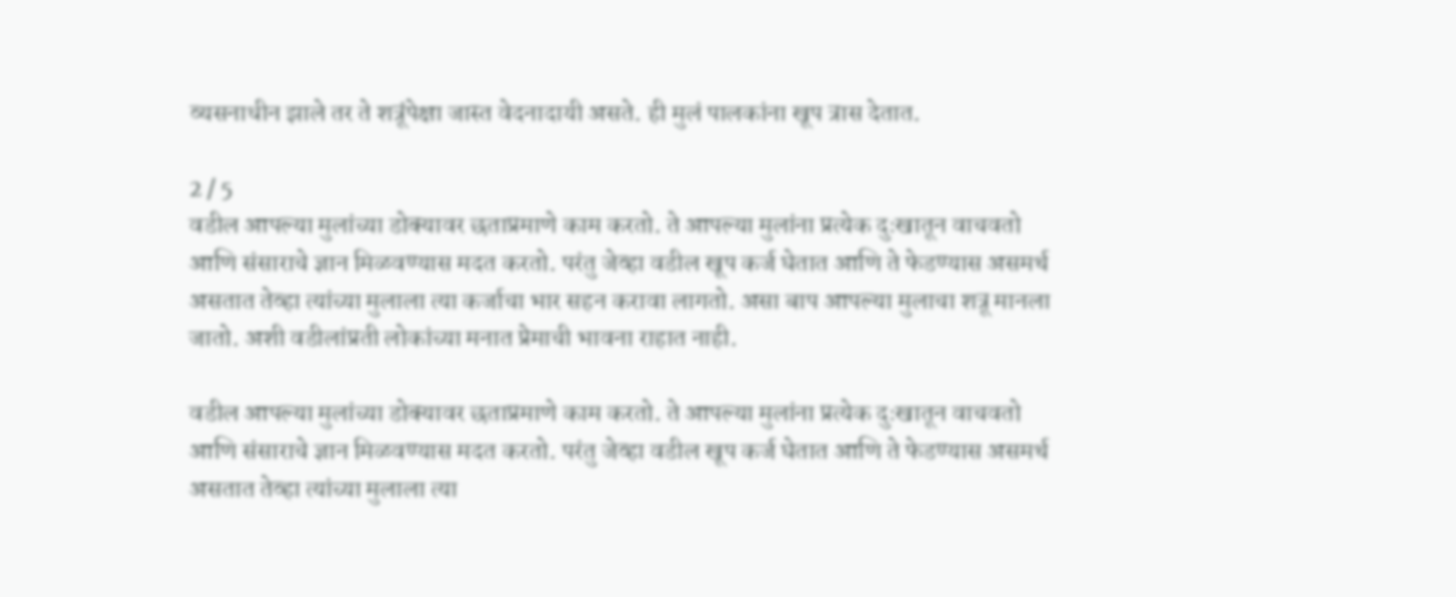व्यसनाधीन झाले तर ते शत्रूंपेक्षा जास्त वेदनादायी असते. ही मुलं पालकांना खूप त्रास देतात.

2 / 5
वडील आपल्या मुलांच्या डोक्यावर छताप्रमाणे काम करतो. ते आपल्या मुलांना प्रत्येक दुःखातून वाचवतो आणि संसाराचे ज्ञान मिळवण्यास मदत करतो. परंतु जेव्हा वडील खूप कर्ज घेतात आणि ते फेडण्यास असमर्थ असतात तेव्हा त्यांच्या मुलाला त्या कर्जाचा भार सहन करावा लागतो. असा बाप आपल्या मुलाचा शत्रू मानला जातो. अशी वडीलांप्रती लोकांच्या मनात प्रेमाची भावना राहात नाही.

वडील आपल्या मुलांच्या डोक्यावर छताप्रमाणे काम करतो. ते आपल्या मुलांना प्रत्येक दुःखातून वाचवतो आणि संसाराचे ज्ञान मिळवण्यास मदत करतो. परंतु जेव्हा वडील खूप कर्ज घेतात आणि ते फेडण्यास असमर्थ असतात तेव्हा त्यांच्या मुलाला त्या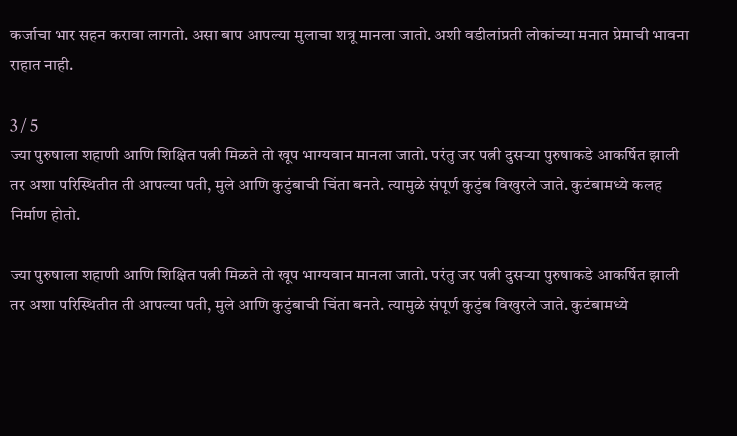कर्जाचा भार सहन करावा लागतो. असा बाप आपल्या मुलाचा शत्रू मानला जातो. अशी वडीलांप्रती लोकांच्या मनात प्रेमाची भावना राहात नाही.

3 / 5
ज्या पुरुषाला शहाणी आणि शिक्षित पत्नी मिळते तो खूप भाग्यवान मानला जातो. परंतु जर पत्नी दुसऱ्या पुरुषाकडे आकर्षित झाली तर अशा परिस्थितीत ती आपल्या पती, मुले आणि कुटुंबाची चिंता बनते. त्यामुळे संपूर्ण कुटुंब विखुरले जाते. कुटंबामध्ये कलह निर्माण होतो.

ज्या पुरुषाला शहाणी आणि शिक्षित पत्नी मिळते तो खूप भाग्यवान मानला जातो. परंतु जर पत्नी दुसऱ्या पुरुषाकडे आकर्षित झाली तर अशा परिस्थितीत ती आपल्या पती, मुले आणि कुटुंबाची चिंता बनते. त्यामुळे संपूर्ण कुटुंब विखुरले जाते. कुटंबामध्ये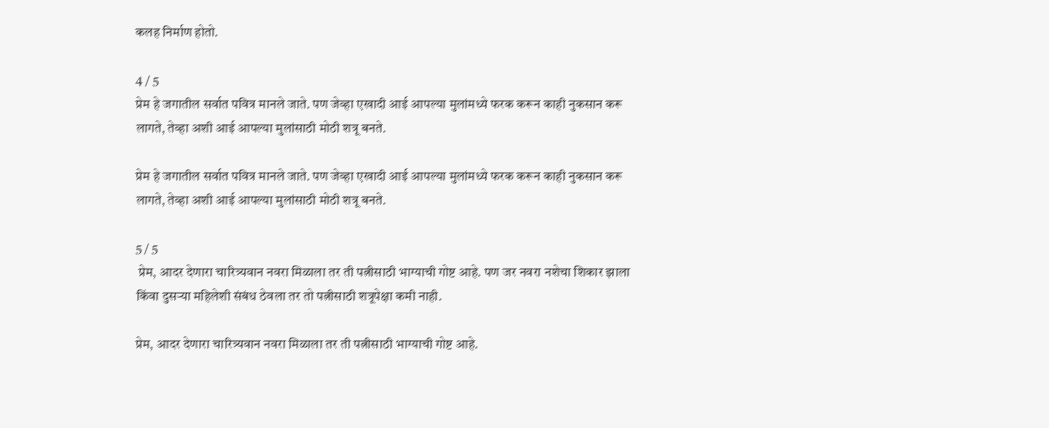कलह निर्माण होतो.

4 / 5
प्रेम हे जगातील सर्वात पवित्र मानले जाते. पण जेव्हा एखादी आई आपल्या मुलांमध्ये फरक करून काही नुकसान करू लागते, तेव्हा अशी आई आपल्या मुलांसाठी मोठी शत्रू बनते.

प्रेम हे जगातील सर्वात पवित्र मानले जाते. पण जेव्हा एखादी आई आपल्या मुलांमध्ये फरक करून काही नुकसान करू लागते, तेव्हा अशी आई आपल्या मुलांसाठी मोठी शत्रू बनते.

5 / 5
 प्रेम, आदर देणारा चारित्र्यवान नवरा मिळाला तर ती पत्नीसाठी भाग्याची गोष्ट आहे. पण जर नवरा नशेचा शिकार झाला किंवा दुसऱ्या महिलेशी संबंध ठेवला तर तो पत्नीसाठी शत्रूपेक्षा कमी नाही.

प्रेम, आदर देणारा चारित्र्यवान नवरा मिळाला तर ती पत्नीसाठी भाग्याची गोष्ट आहे.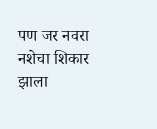पण जर नवरा नशेचा शिकार झाला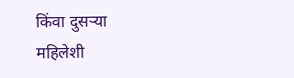किंवा दुसऱ्या महिलेशी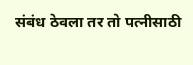संबंध ठेवला तर तो पत्नीसाठी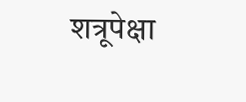शत्रूपेक्षा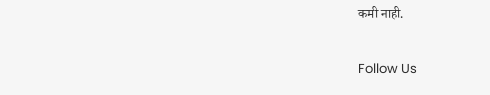कमी नाही.

Follow Us